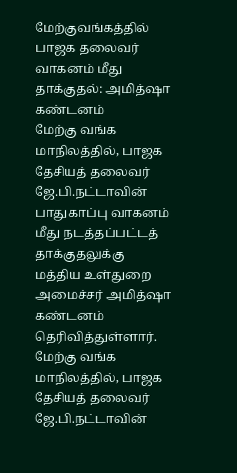மேற்குவங்கத்தில் பாஜக தலைவர் வாகனம் மீது தாக்குதல்: அமித்ஷா கண்டனம்
மேற்கு வங்க மாநிலத்தில், பாஜக தேசியத் தலைவர் ஜே.பி.நட்டாவின் பாதுகாப்பு வாகனம் மீது நடத்தப்பட்டத் தாக்குதலுக்கு மத்திய உள்துறை அமைச்சர் அமித்ஷா கண்டனம் தெரிவித்துள்ளார்.
மேற்கு வங்க மாநிலத்தில், பாஜக தேசியத் தலைவர் ஜே.பி.நட்டாவின்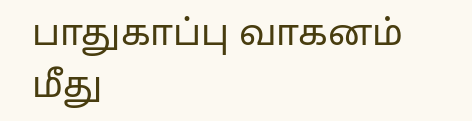பாதுகாப்பு வாகனம் மீது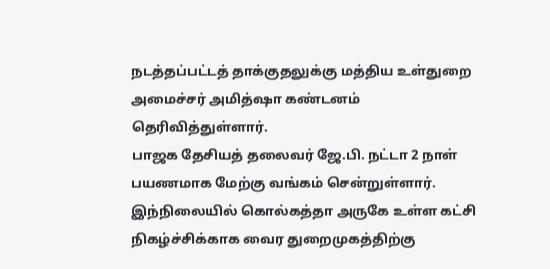நடத்தப்பட்டத் தாக்குதலுக்கு மத்திய உள்துறை அமைச்சர் அமித்ஷா கண்டனம் தெரிவித்துள்ளார்.
பாஜக தேசியத் தலைவர் ஜே.பி. நட்டா 2 நாள் பயணமாக மேற்கு வங்கம் சென்றுள்ளார். இந்நிலையில் கொல்கத்தா அருகே உள்ள கட்சி நிகழ்ச்சிக்காக வைர துறைமுகத்திற்கு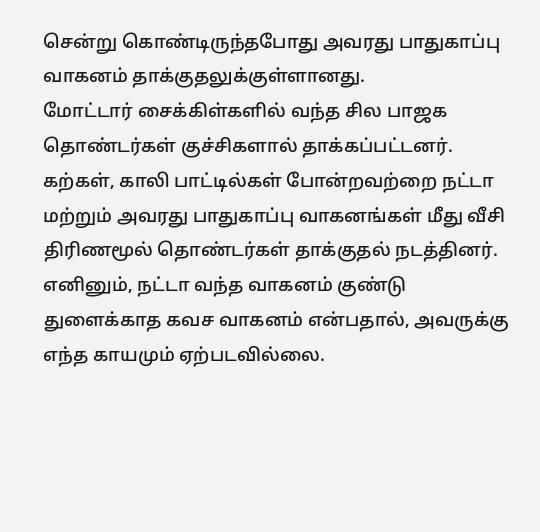சென்று கொண்டிருந்தபோது அவரது பாதுகாப்பு வாகனம் தாக்குதலுக்குள்ளானது.
மோட்டார் சைக்கிள்களில் வந்த சில பாஜக தொண்டர்கள் குச்சிகளால் தாக்கப்பட்டனர். கற்கள், காலி பாட்டில்கள் போன்றவற்றை நட்டா மற்றும் அவரது பாதுகாப்பு வாகனங்கள் மீது வீசி திரிணமூல் தொண்டர்கள் தாக்குதல் நடத்தினர். எனினும், நட்டா வந்த வாகனம் குண்டு துளைக்காத கவச வாகனம் என்பதால், அவருக்கு எந்த காயமும் ஏற்படவில்லை.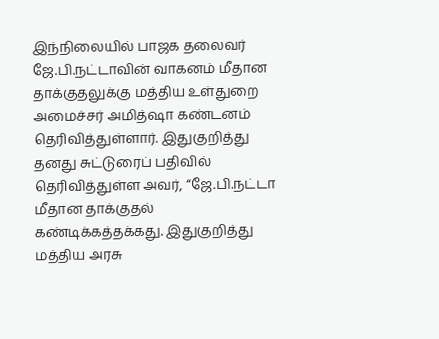இந்நிலையில் பாஜக தலைவர் ஜே.பி.நட்டாவின் வாகனம் மீதான தாக்குதலுக்கு மத்திய உள்துறை அமைச்சர் அமித்ஷா கண்டனம் தெரிவித்துள்ளார். இதுகுறித்து தனது சுட்டுரைப் பதிவில் தெரிவித்துள்ள அவர், “ஜே.பி.நட்டா மீதான தாக்குதல் கண்டிக்கத்தக்கது. இதுகுறித்து மத்திய அரசு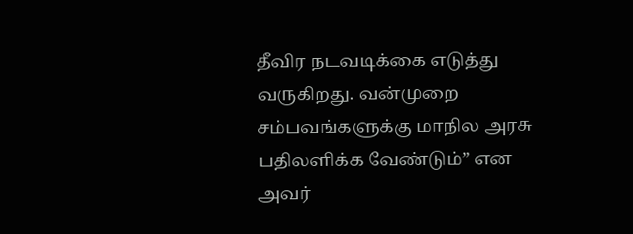தீவிர நடவடிக்கை எடுத்து வருகிறது. வன்முறை சம்பவங்களுக்கு மாநில அரசு பதிலளிக்க வேண்டும்” என அவர்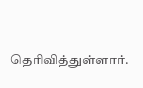தெரிவித்துள்ளார்.